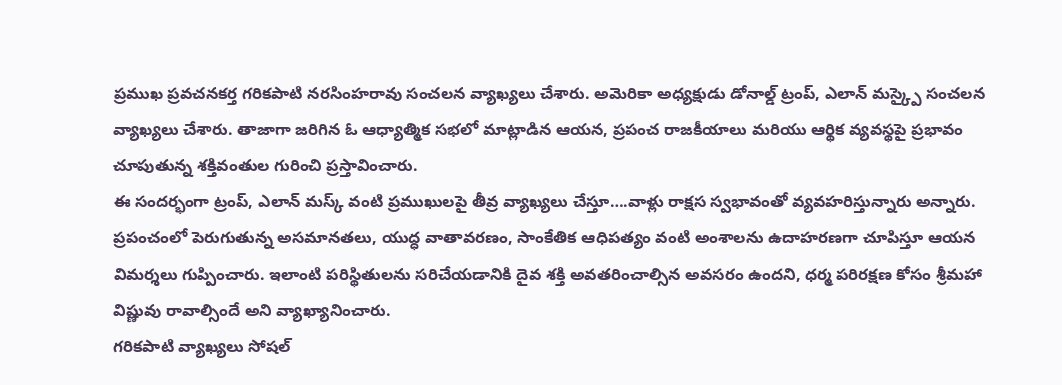ప్రముఖ ప్రవచనకర్త గరికపాటి నరసింహరావు సంచలన వ్యాఖ్యలు చేశారు. అమెరికా అధ్యక్షుడు డోనాల్డ్ ట్రంప్, ఎలాన్ మస్క్పై సంచలన వ్యాఖ్యలు చేశారు. తాజాగా జరిగిన ఓ ఆధ్యాత్మిక సభలో మాట్లాడిన ఆయన, ప్రపంచ రాజకీయాలు మరియు ఆర్థిక వ్యవస్థపై ప్రభావం చూపుతున్న శక్తివంతుల గురించి ప్రస్తావించారు.
ఈ సందర్భంగా ట్రంప్, ఎలాన్ మస్క్ వంటి ప్రముఖులపై తీవ్ర వ్యాఖ్యలు చేస్తూ….వాళ్లు రాక్షస స్వభావంతో వ్యవహరిస్తున్నారు అన్నారు. ప్రపంచంలో పెరుగుతున్న అసమానతలు, యుద్ధ వాతావరణం, సాంకేతిక ఆధిపత్యం వంటి అంశాలను ఉదాహరణగా చూపిస్తూ ఆయన విమర్శలు గుప్పించారు. ఇలాంటి పరిస్థితులను సరిచేయడానికి దైవ శక్తి అవతరించాల్సిన అవసరం ఉందని, ధర్మ పరిరక్షణ కోసం శ్రీమహా విష్ణువు రావాల్సిందే అని వ్యాఖ్యానించారు.
గరికపాటి వ్యాఖ్యలు సోషల్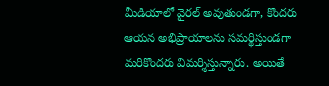మీడియాలో వైరల్ అవుతుండగా, కొందరు ఆయన అభిప్రాయాలను సమర్థిస్తుండగా మరికొందరు విమర్శిస్తున్నారు. అయితే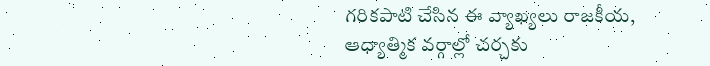గరికపాటి చేసిన ఈ వ్యాఖ్యలు రాజకీయ, ఆధ్యాత్మిక వర్గాల్లో చర్చకు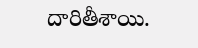దారితీశాయి.